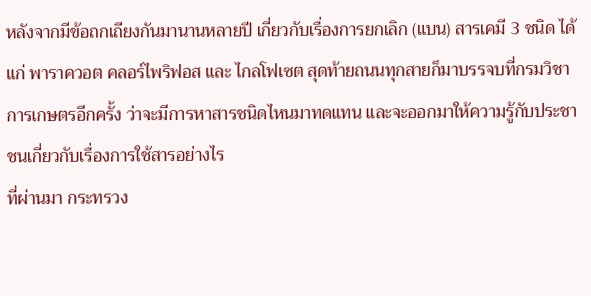หลังจากมีข้อถกเถียงกันมานานหลายปี เกี่ยวกับเรื่องการยกเลิก (แบน) สารเคมี 3 ชนิด ได้แก่ พาราควอต คลอร์ไพริฟอส และ ไกลโฟเซต สุดท้ายถนนทุกสายก็มาบรรจบที่กรมวิชาการเกษตรอีกครั้ง ว่าจะมีการหาสารชนิดไหนมาทดแทน และจะออกมาให้ความรู้กับประชาชนเกี่ยวกับเรื่องการใช้สารอย่างไร
ที่ผ่านมา กระทรวง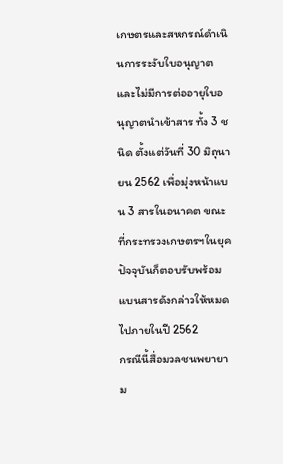เกษตรและสหกรณ์ดำเนินการระงับใบอนุญาตและไม่มีการต่ออายุใบอนุญาตนำเข้าสาร ทั้ง 3 ชนิด ตั้งแต่วันที่ 30 มิถุนายน 2562 เพื่อมุ่งหน้าแบน 3 สารในอนาคต ขณะที่กระทรวงเกษตรฯในยุคปัจจุบันก็ตอบรับพร้อมแบนสารดังกล่าวให้หมดไปภายในปี 2562
กรณีนี้สื่อมวลชนพยายาม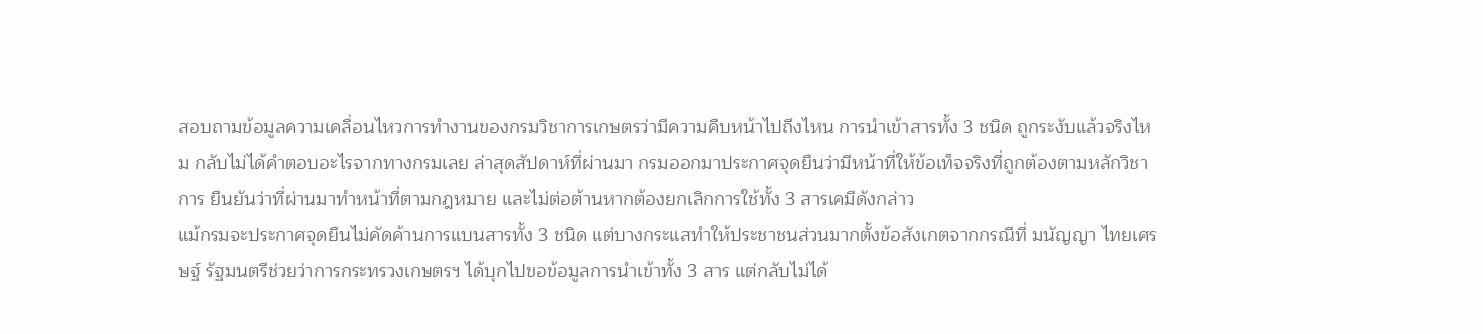สอบถามข้อมูลความเคลื่อนไหวการทำงานของกรมวิชาการเกษตรว่ามีความคืบหน้าไปถึงไหน การนำเข้าสารทั้ง 3 ชนิด ถูกระงับแล้วจริงไหม กลับไม่ได้คำตอบอะไรจากทางกรมเลย ล่าสุดสัปดาห์ที่ผ่านมา กรมออกมาประกาศจุดยืนว่ามีหน้าที่ให้ข้อเท็จจริงที่ถูกต้องตามหลักวิชาการ ยืนยันว่าที่ผ่านมาทำหน้าที่ตามกฎหมาย และไม่ต่อต้านหากต้องยกเลิกการใช้ทั้ง 3 สารเคมีดังกล่าว
แม้กรมจะประกาศจุดยืนไม่คัดค้านการแบนสารทั้ง 3 ชนิด แต่บางกระแสทำให้ประชาชนส่วนมากตั้งข้อสังเกตจากกรณีที่ มนัญญา ไทยเศรษฐ์ รัฐมนตรีช่วยว่าการกระทรวงเกษตรฯ ได้บุกไปขอข้อมูลการนำเข้าทั้ง 3 สาร แต่กลับไม่ได้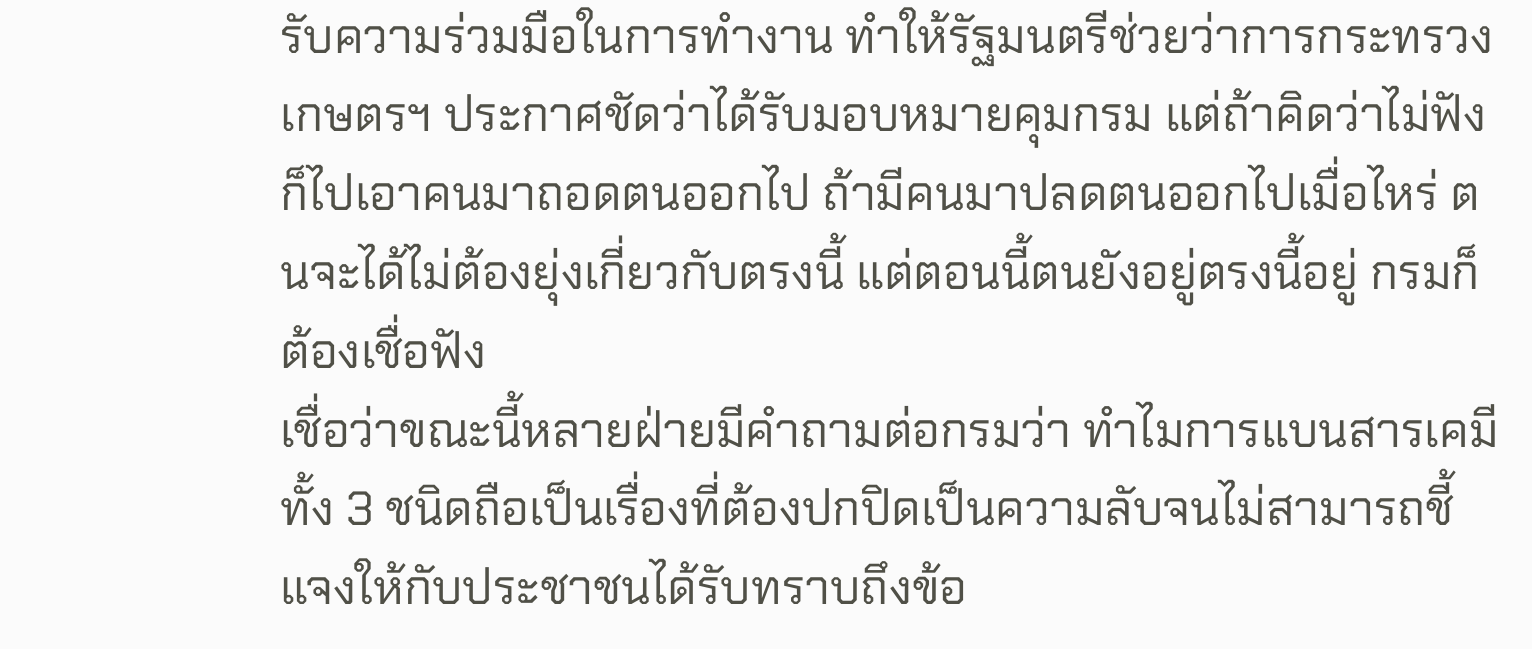รับความร่วมมือในการทำงาน ทำให้รัฐมนตรีช่วยว่าการกระทรวงเกษตรฯ ประกาศชัดว่าได้รับมอบหมายคุมกรม แต่ถ้าคิดว่าไม่ฟัง ก็ไปเอาคนมาถอดตนออกไป ถ้ามีคนมาปลดตนออกไปเมื่อไหร่ ตนจะได้ไม่ต้องยุ่งเกี่ยวกับตรงนี้ แต่ตอนนี้ตนยังอยู่ตรงนี้อยู่ กรมก็ต้องเชื่อฟัง
เชื่อว่าขณะนี้หลายฝ่ายมีคำถามต่อกรมว่า ทำไมการแบนสารเคมีทั้ง 3 ชนิดถือเป็นเรื่องที่ต้องปกปิดเป็นความลับจนไม่สามารถชี้แจงให้กับประชาชนได้รับทราบถึงข้อ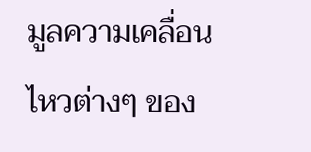มูลความเคลื่อนไหวต่างๆ ของ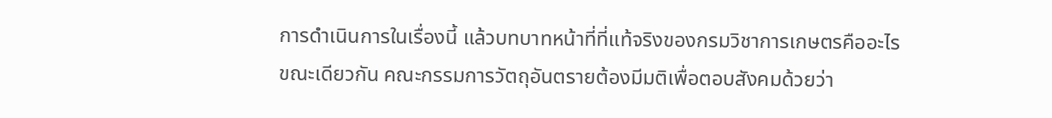การดำเนินการในเรื่องนี้ แล้วบทบาทหน้าที่ที่แท้จริงของกรมวิชาการเกษตรคืออะไร
ขณะเดียวกัน คณะกรรมการวัตถุอันตรายต้องมีมติเพื่อตอบสังคมด้วยว่า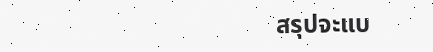สรุปจะแบ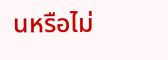นหรือไม่